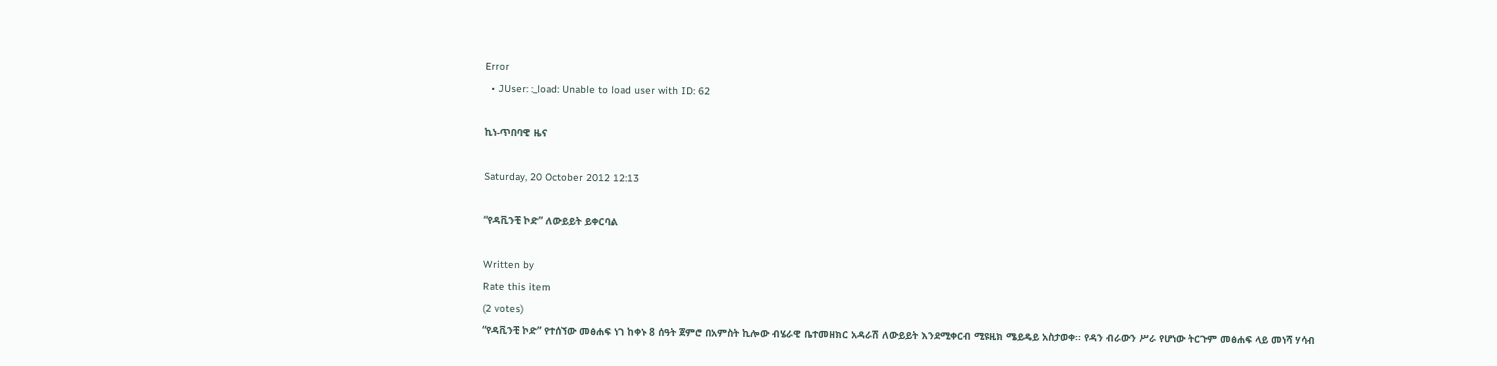Error
  • JUser: :_load: Unable to load user with ID: 62

ኪነ-ጥበባዊ ዜና

Saturday, 20 October 2012 12:13

“የዳቪንቺ ኮድ” ለውይይት ይቀርባል

Written by
Rate this item
(2 votes)
“የዳቪንቺ ኮድ” የተሰኘው መፅሐፍ ነገ ከቀኑ 8 ሰዓት ጀምሮ በአምስት ኪሎው ብሄራዊ ቤተመዘክር አዳራሽ ለውይይት እንደሚቀርብ ሚዩዚክ ሜይዴይ አስታወቀ፡፡ የዳን ብራውን ሥራ የሆነው ትርጉም መፅሐፍ ላይ መነሻ ሃሳብ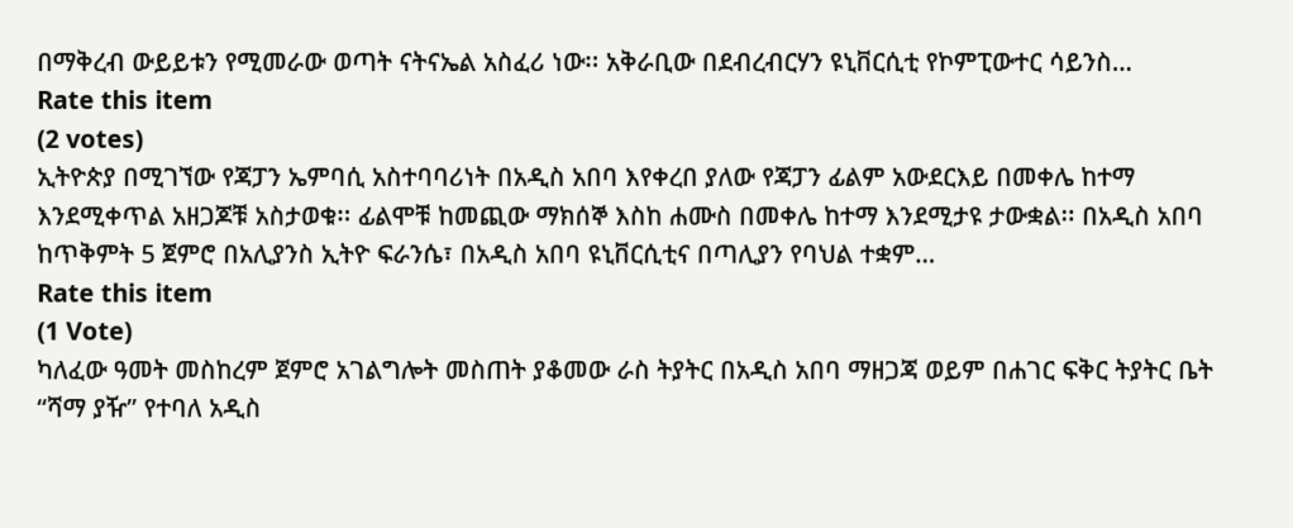በማቅረብ ውይይቱን የሚመራው ወጣት ናትናኤል አስፈሪ ነው፡፡ አቅራቢው በደብረብርሃን ዩኒቨርሲቲ የኮምፒውተር ሳይንስ…
Rate this item
(2 votes)
ኢትዮጵያ በሚገኘው የጃፓን ኤምባሲ አስተባባሪነት በአዲስ አበባ እየቀረበ ያለው የጃፓን ፊልም አውደርእይ በመቀሌ ከተማ እንደሚቀጥል አዘጋጆቹ አስታወቁ፡፡ ፊልሞቹ ከመጪው ማክሰኞ እስከ ሐሙስ በመቀሌ ከተማ እንደሚታዩ ታውቋል፡፡ በአዲስ አበባ ከጥቅምት 5 ጀምሮ በአሊያንስ ኢትዮ ፍራንሴ፣ በአዲስ አበባ ዩኒቨርሲቲና በጣሊያን የባህል ተቋም…
Rate this item
(1 Vote)
ካለፈው ዓመት መስከረም ጀምሮ አገልግሎት መስጠት ያቆመው ራስ ትያትር በአዲስ አበባ ማዘጋጃ ወይም በሐገር ፍቅር ትያትር ቤት “ሻማ ያዥ” የተባለ አዲስ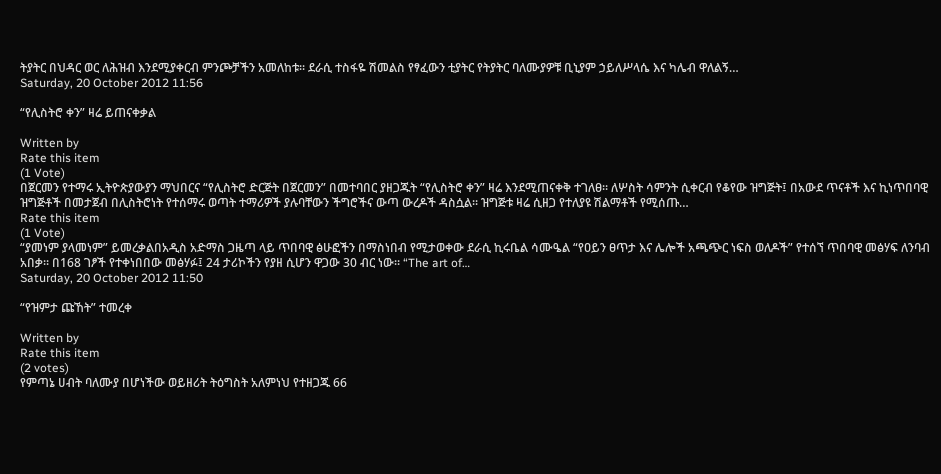ትያትር በህዳር ወር ለሕዝብ እንደሚያቀርብ ምንጮቻችን አመለከቱ፡፡ ደራሲ ተስፋዬ ሽመልስ የፃፈውን ቲያትር የትያትር ባለሙያዎቹ ቢኒያም ኃይለሥላሴ እና ካሌብ ዋለልኝ…
Saturday, 20 October 2012 11:56

“የሊስትሮ ቀን” ዛሬ ይጠናቀቃል

Written by
Rate this item
(1 Vote)
በጀርመን የተማሩ ኢትዮጵያውያን ማህበርና “የሊስትሮ ድርጅት በጀርመን” በመተባበር ያዘጋጁት “የሊስትሮ ቀን” ዛሬ እንደሚጠናቀቅ ተገለፀ፡፡ ለሦስት ሳምንት ሲቀርብ የቆየው ዝግጅት፤ በአውደ ጥናቶች እና ኪነጥበባዊ ዝግጅቶች በመታጀብ በሊስትሮነት የተሰማሩ ወጣት ተማሪዎች ያሉባቸውን ችግሮችና ውጣ ውረዶች ዳስሷል፡፡ ዝግጅቱ ዛሬ ሲዘጋ የተለያዩ ሽልማቶች የሚሰጡ…
Rate this item
(1 Vote)
“ያመነም ያላመነም” ይመረቃልበአዲስ አድማስ ጋዜጣ ላይ ጥበባዊ ፅሁፎችን በማስነበብ የሚታወቀው ደራሲ ኪሩቤል ሳሙዔል “የዐይን ፀጥታ እና ሌሎች አጫጭር ነፍስ ወለዶች” የተሰኘ ጥበባዊ መፅሃፍ ለንባብ አበቃ፡፡ በ168 ገፆች የተቀነበበው መፅሃፉ፤ 24 ታሪኮችን የያዘ ሲሆን ዋጋው 30 ብር ነው፡፡ “The art of…
Saturday, 20 October 2012 11:50

“የዝምታ ጩኸት” ተመረቀ

Written by
Rate this item
(2 votes)
የምጣኔ ሀብት ባለሙያ በሆነችው ወይዘሪት ትዕግስት አለምነህ የተዘጋጁ 66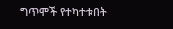ግጥሞች የተካተቱበት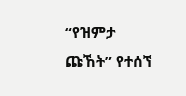“የዝምታ ጩኸት” የተሰኘ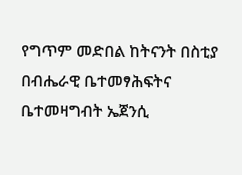የግጥም መድበል ከትናንት በስቲያ በብሔራዊ ቤተመፃሕፍትና ቤተመዛግብት ኤጀንሲ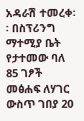አዳራሽ ተመረቀ፡፡ በስፕሪንግ ማተሚያ ቤት የታተመው ባለ 85 ገፆች መፅሐፍ ለሃገር ውስጥ ገበያ 20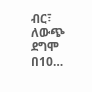ብር፣ ለውጭ ደግሞ በ10…